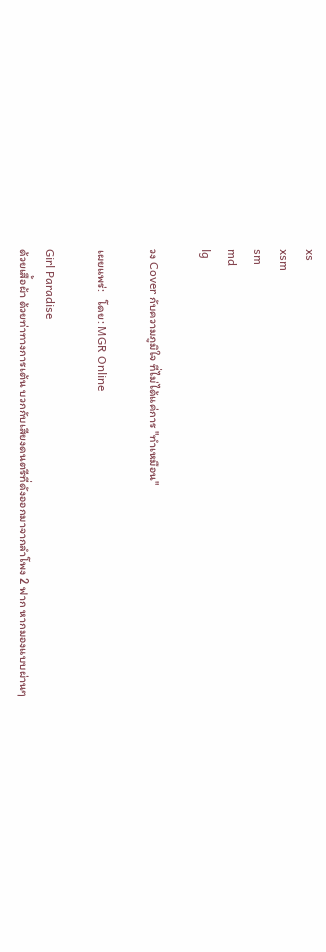xs
xsm
sm
md
lg

วง Cover กับความภูมิใจ ที่ไม่ได้แค่การ "ทำเหมือน"

เผยแพร่:   โดย: MGR Online

Girl Paradise
ด้วยเสื้อผ้า ด้วยท่าทางการเต้น บวกกับเสียงดนตรีที่ดังออกมาจากลำโพง 2 ฟาก หากมองแบบผ่านๆ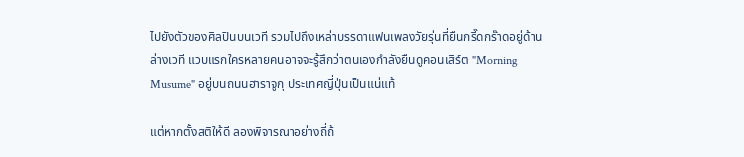ไปยังตัวของศิลปินบนเวที รวมไปถึงเหล่าบรรดาแฟนเพลงวัยรุ่นที่ยืนกรี๊ดกร๊าดอยู่ด้านล่างเวที แวบแรกใครหลายคนอาจจะรู้สึกว่าตนเองกำลังยืนดูคอนเสิร์ต "Morning Musume" อยู่บนถนนฮาราจูกุ ประเทศญี่ปุ่นเป็นแน่แท้

แต่หากตั้งสติให้ดี ลองพิจารณาอย่างถี่ถ้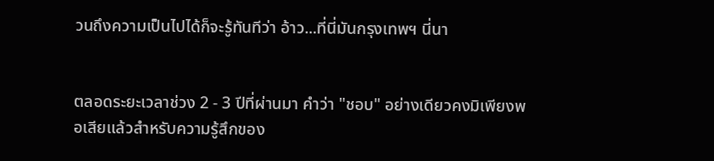วนถึงความเป็นไปได้ก็จะรู้ทันทีว่า อ้าว...ที่นี่มันกรุงเทพฯ นี่นา


ตลอดระยะเวลาช่วง 2 - 3 ปีที่ผ่านมา คำว่า "ชอบ" อย่างเดียวคงมิเพียงพอเสียแล้วสำหรับความรู้สึกของ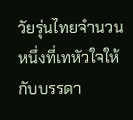วัยรุ่นไทยจำนวนหนึ่งที่เทหัวใจให้กับบรรดา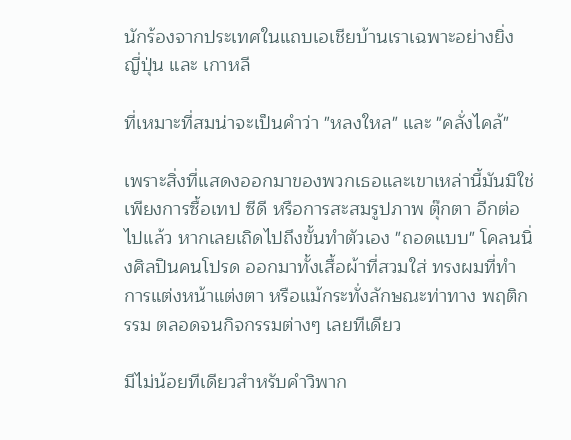นักร้องจากประเทศในแถบเอเชียบ้านเราเฉพาะอย่างยิ่ง ญี่ปุ่น และ เกาหลี

ที่เหมาะที่สมน่าจะเป็นคำว่า "หลงใหล" และ "คลั่งไคล้"

เพราะสิ่งที่แสดงออกมาของพวกเธอและเขาเหล่านี้มันมิใช่เพียงการซื้อเทป ซีดี หรือการสะสมรูปภาพ ตุ๊กตา อีกต่อไปแล้ว หากเลยเถิดไปถึงขั้นทำตัวเอง "ถอดแบบ" โคลนนิ่งศิลปินคนโปรด ออกมาทั้งเสื้อผ้าที่สวมใส่ ทรงผมที่ทำ การแต่งหน้าแต่งตา หรือแม้กระทั่งลักษณะท่าทาง พฤติกรรม ตลอดจนกิจกรรมต่างๆ เลยทีเดียว

มีไม่น้อยทีเดียวสำหรับคำวิพาก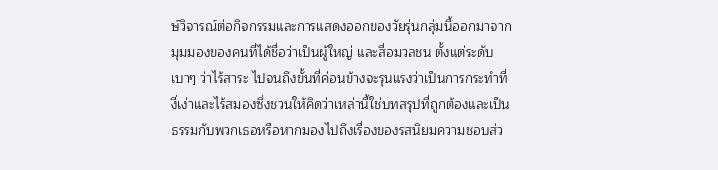ษ์วิจารณ์ต่อกิจกรรมและการแสดงออกของวัยรุ่นกลุ่มนี้ออกมาจากมุมมองของคนที่ได้ชื่อว่าเป็นผู้ใหญ่ และสื่อมวลชน ตั้งแต่ระดับเบาๆ ว่าไร้สาระ ไปจนถึงขั้นที่ค่อนข้างจะรุนแรงว่าเป็นการกระทำที่งี่เง่าและไร้สมองซึ่งชวนให้คิดว่าเหล่านี้ใช่บทสรุปที่ถูกต้องและเป็นธรรมกับพวกเธอหรือหากมองไปถึงเรื่องของรสนิยมความชอบส่ว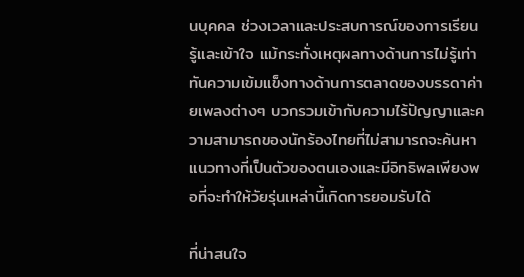นบุคคล ช่วงเวลาและประสบการณ์ของการเรียนรู้และเข้าใจ แม้กระทั่งเหตุผลทางด้านการไม่รู้เท่าทันความเข้มแข็งทางด้านการตลาดของบรรดาค่ายเพลงต่างๆ บวกรวมเข้ากับความไร้ปัญญาและความสามารถของนักร้องไทยที่ไม่สามารถจะค้นหาแนวทางที่เป็นตัวของตนเองและมีอิทธิพลเพียงพอที่จะทำให้วัยรุ่นเหล่านี้เกิดการยอมรับได้

ที่น่าสนใจ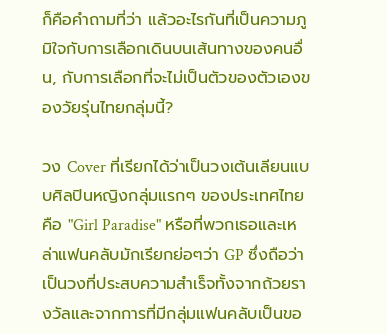ก็คือคำถามที่ว่า แล้วอะไรกันที่เป็นความภูมิใจกับการเลือกเดินบนเส้นทางของคนอื่น, กับการเลือกที่จะไม่เป็นตัวของตัวเองของวัยรุ่นไทยกลุ่มนี้?

วง Cover ที่เรียกได้ว่าเป็นวงเต้นเลียนแบบศิลปินหญิงกลุ่มแรกๆ ของประเทศไทย คือ "Girl Paradise" หรือที่พวกเธอและเหล่าแฟนคลับมักเรียกย่อๆว่า GP ซึ่งถือว่าเป็นวงที่ประสบความสำเร็จทั้งจากถ้วยรางวัลและจากการที่มีกลุ่มแฟนคลับเป็นขอ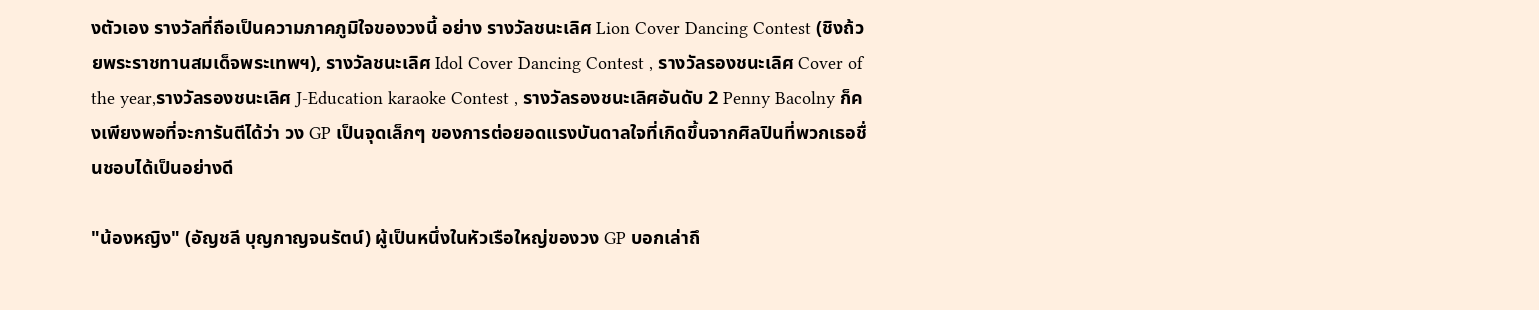งตัวเอง รางวัลที่ถือเป็นความภาคภูมิใจของวงนี้ อย่าง รางวัลชนะเลิศ Lion Cover Dancing Contest (ชิงถ้วยพระราชทานสมเด็จพระเทพฯ), รางวัลชนะเลิศ Idol Cover Dancing Contest , รางวัลรองชนะเลิศ Cover of the year,รางวัลรองชนะเลิศ J-Education karaoke Contest , รางวัลรองชนะเลิศอันดับ 2 Penny Bacolny ก็คงเพียงพอที่จะการันตีได้ว่า วง GP เป็นจุดเล็กๆ ของการต่อยอดแรงบันดาลใจที่เกิดขึ้นจากศิลปินที่พวกเธอชื่นชอบได้เป็นอย่างดี

"น้องหญิง" (อัญชลี บุญกาญจนรัตน์) ผู้เป็นหนึ่งในหัวเรือใหญ่ของวง GP บอกเล่าถึ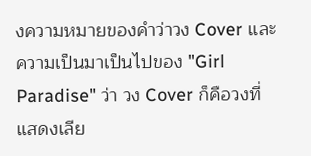งความหมายของคำว่าวง Cover และความเป็นมาเป็นไปของ "Girl Paradise" ว่า วง Cover ก็คือวงที่แสดงเลีย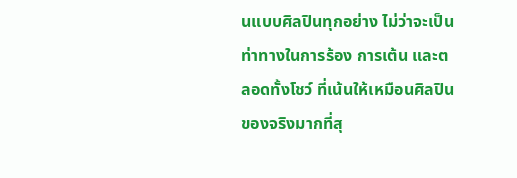นแบบศิลปินทุกอย่าง ไม่ว่าจะเป็นท่าทางในการร้อง การเต้น และตลอดทั้งโชว์ ที่เน้นให้เหมือนศิลปินของจริงมากที่สุ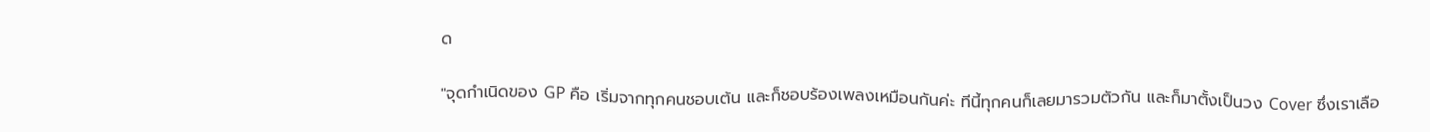ด

"จุดกำเนิดของ GP คือ เริ่มจากทุกคนชอบเต้น และก็ชอบร้องเพลงเหมือนกันค่ะ ทีนี้ทุกคนก็เลยมารวมตัวกัน และก็มาตั้งเป็นวง Cover ซึ่งเราเลือ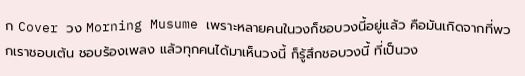ก Cover วง Morning Musume เพราะหลายคนในวงก็ชอบวงนี้อยู่แล้ว คือมันเกิดจากที่พวกเราชอบเต้น ชอบร้องเพลง แล้วทุกคนได้มาเห็นวงนี้ ก็รู้สึกชอบวงนี้ ที่เป็นวง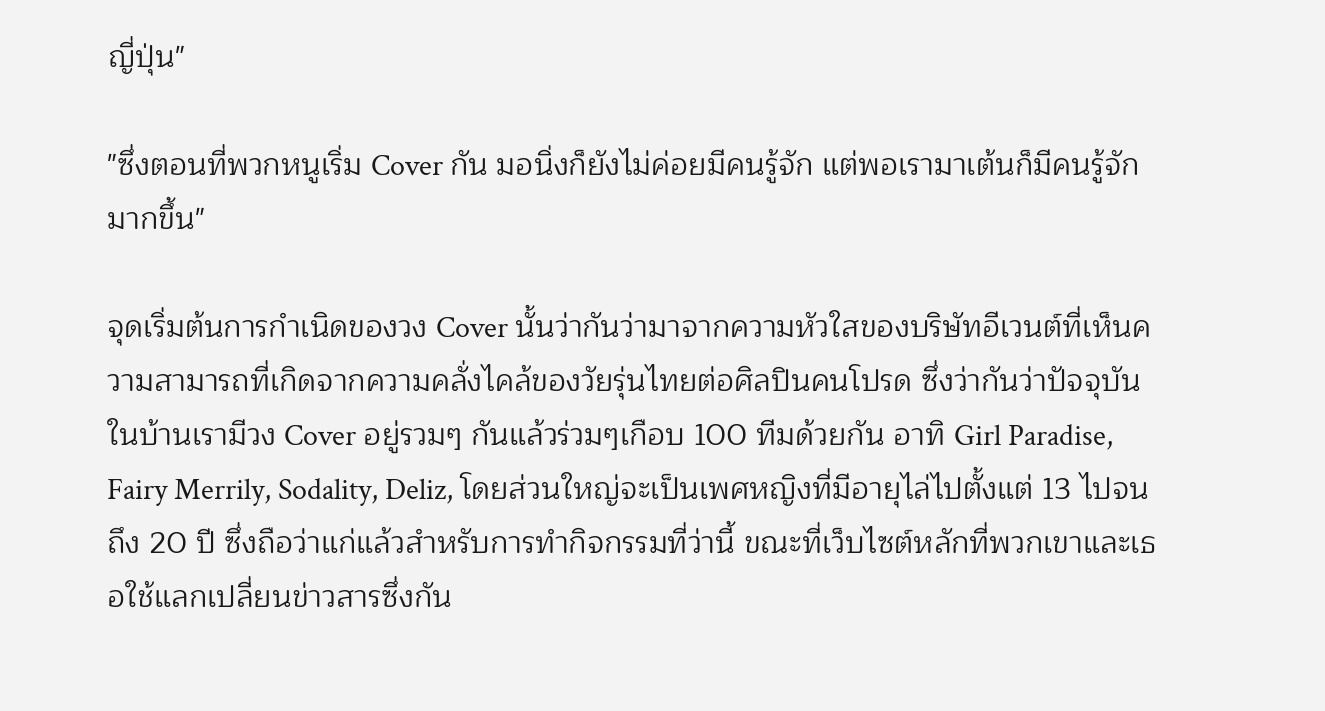ญี่ปุ่น"

"ซึ่งตอนที่พวกหนูเริ่ม Cover กัน มอนิ่งก็ยังไม่ค่อยมีคนรู้จัก แต่พอเรามาเต้นก็มีคนรู้จักมากขึ้น"

จุดเริ่มต้นการกำเนิดของวง Cover นั้นว่ากันว่ามาจากความหัวใสของบริษัทอีเวนต์ที่เห็นความสามารถที่เกิดจากความคลั่งไคล้ของวัยรุ่นไทยต่อศิลปินคนโปรด ซึ่งว่ากันว่าปัจจุบันในบ้านเรามีวง Cover อยู่รวมๆ กันแล้วร่วมๆเกือบ 100 ทีมด้วยกัน อาทิ Girl Paradise, Fairy Merrily, Sodality, Deliz, โดยส่วนใหญ่จะเป็นเพศหญิงที่มีอายุไล่ไปตั้งแต่ 13 ไปจนถึง 20 ปี ซึ่งถือว่าแก่แล้วสำหรับการทำกิจกรรมที่ว่านี้ ขณะที่เว็บไซต์หลักที่พวกเขาและเธอใช้แลกเปลี่ยนข่าวสารซึ่งกัน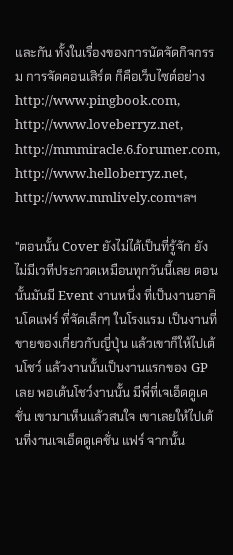และกัน ทั้งในเรื่องของการนัดจัดกิจกรรม การจัดคอนเสิร์ต ก็คือเว็บไซต์อย่าง http://www.pingbook.com, http://www.loveberryz.net, http://mmmiracle.6.forumer.com, http://www.helloberryz.net, http://www.mmlively.comฯลฯ

"ตอนนั้น Cover ยังไม่ได้เป็นที่รู้จัก ยังไม่มีเวทีประกวดเหมือนทุกวันนี้เลย ตอนนั้นมันมี Event งานหนึ่ง ที่เป็นงานอาคินโดแฟร์ ที่จัดเล็กๆ ในโรงแรม เป็นงานที่ขายของเกี่ยวกับญี่ปุ่น แล้วเขาก็ให้ไปเต้นโชว์ แล้วงานนั้นเป็นงานแรกของ GP เลย พอเต้นโชว์งานนั้น มีพี่ที่เจเอ็ดดูเคชั่น เขามาเห็นแล้วสนใจ เขาเลยให้ไปเต้นที่งานเจเอ็ดดูเคชั่น แฟร์ จากนั้น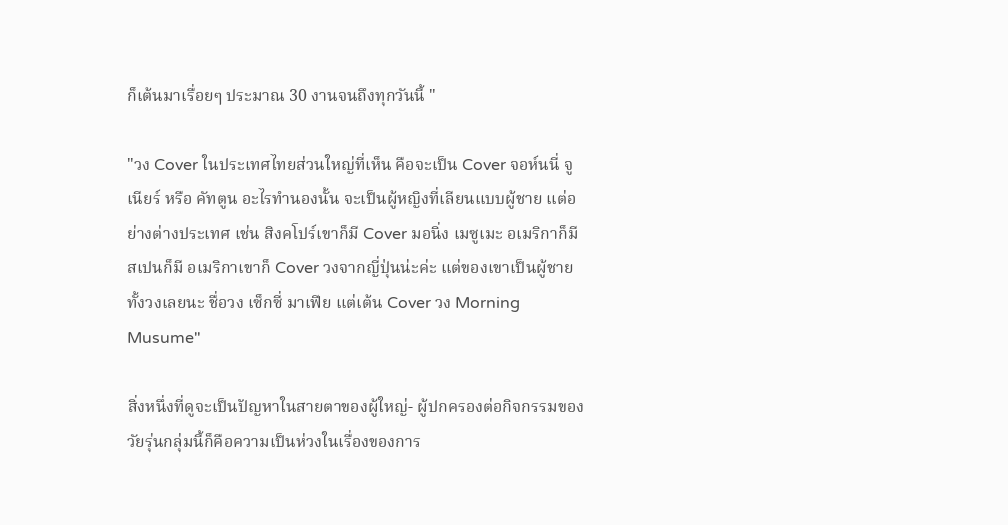ก็เต้นมาเรื่อยๆ ประมาณ 30 งานจนถึงทุกวันนี้ "

"วง Cover ในประเทศไทยส่วนใหญ่ที่เห็น คือจะเป็น Cover จอห์นนี่ จูเนียร์ หรือ คัทตูน อะไรทำนองนั้น จะเป็นผู้หญิงที่เลียนแบบผู้ชาย แต่อย่างต่างประเทศ เช่น สิงคโปร์เขาก็มี Cover มอนิ่ง เมซูเมะ อเมริกาก็มี สเปนก็มี อเมริกาเขาก็ Cover วงจากญี่ปุ่นน่ะค่ะ แต่ของเขาเป็นผู้ชายทั้งวงเลยนะ ชื่อวง เซ็กซี่ มาเฟีย แต่เต้น Cover วง Morning Musume"

สิ่งหนึ่งที่ดูจะเป็นปัญหาในสายตาของผู้ใหญ่- ผู้ปกครองต่อกิจกรรมของวัยรุ่นกลุ่มนี้ก็คือความเป็นห่วงในเรื่องของการ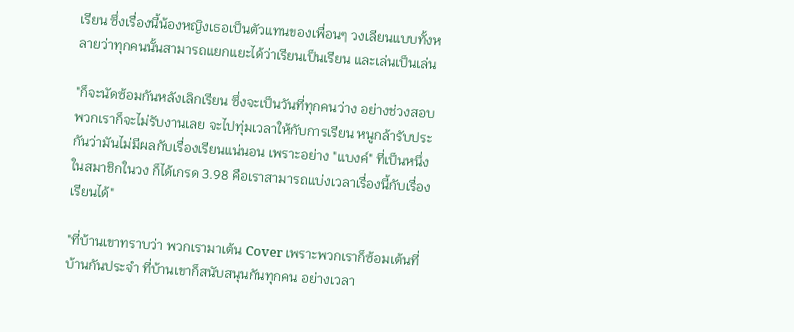เรียน ซึ่งเรื่องนี้น้องหญิงเธอเป็นตัวแทนของเพื่อนๆ วงเลียนแบบทั้งหลายว่าทุกคนนั้นสามารถแยกแยะได้ว่าเรียนเป็นเรียน และเล่นเป็นเล่น

"ก็จะนัดซ้อมกันหลังเลิกเรียน ซึ่งจะเป็นวันที่ทุกคนว่าง อย่างช่วงสอบพวกเราก็จะไม่รับงานเลย จะไปทุ่มเวลาให้กับการเรียน หนูกล้ารับประกันว่ามันไม่มีผลกับเรื่องเรียนแน่นอน เพราะอย่าง "แบงค์" ที่เป็นหนึ่งในสมาชิกในวง ก็ได้เกรด 3.98 คือเราสามารถแบ่งเวลาเรื่องนี้กับเรื่องเรียนได้"

"ที่บ้านเขาทราบว่า พวกเรามาเต้น Cover เพราะพวกเราก็ซ้อมเต้นที่บ้านกันประจำ ที่บ้านเขาก็สนับสนุนกันทุกคน อย่างเวลา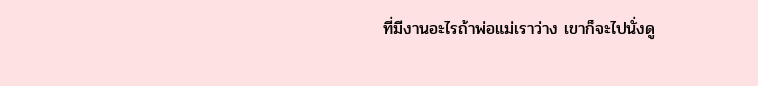ที่มีงานอะไรถ้าพ่อแม่เราว่าง เขาก็จะไปนั่งดู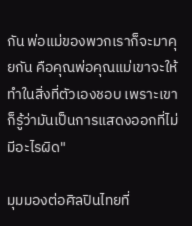กัน พ่อแม่ของพวกเราก็จะมาคุยกัน คือคุณพ่อคุณแม่เขาจะให้ทำในสิ่งที่ตัวเองชอบ เพราะเขาก็รู้ว่ามันเป็นการแสดงออกที่ไม่มีอะไรผิด"

มุมมองต่อศิลปินไทยที่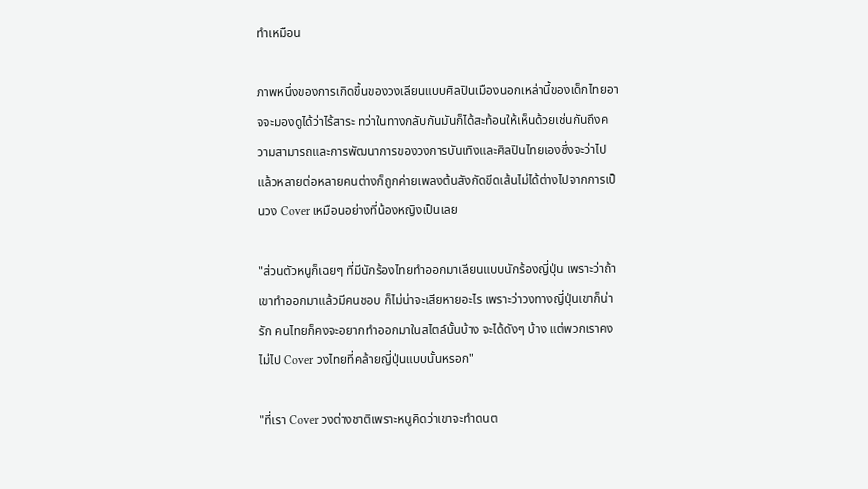ทำเหมือน

ภาพหนึ่งของการเกิดขึ้นของวงเลียนแบบศิลปินเมืองนอกเหล่านี้ของเด็กไทยอาจจะมองดูได้ว่าไร้สาระ ทว่าในทางกลับกันมันก็ได้สะท้อนให้เห็นด้วยเช่นกันถึงความสามารถและการพัฒนาการของวงการบันเทิงและศิลปินไทยเองซึ่งจะว่าไปแล้วหลายต่อหลายคนต่างก็ถูกค่ายเพลงต้นสังกัดขีดเส้นไม่ได้ต่างไปจากการเป็นวง Cover เหมือนอย่างที่น้องหญิงเป็นเลย

"ส่วนตัวหนูก็เฉยๆ ที่มีนักร้องไทยทำออกมาเลียนแบบนักร้องญี่ปุ่น เพราะว่าถ้าเขาทำออกมาแล้วมีคนชอบ ก็ไม่น่าจะเสียหายอะไร เพราะว่าวงทางญี่ปุ่นเขาก็น่ารัก คนไทยก็คงจะอยากทำออกมาในสไตล์นั้นบ้าง จะได้ดังๆ บ้าง แต่พวกเราคงไม่ไป Cover วงไทยที่คล้ายญี่ปุ่นแบบนั้นหรอก"

"ที่เรา Cover วงต่างชาติเพราะหนูคิดว่าเขาจะทำดนต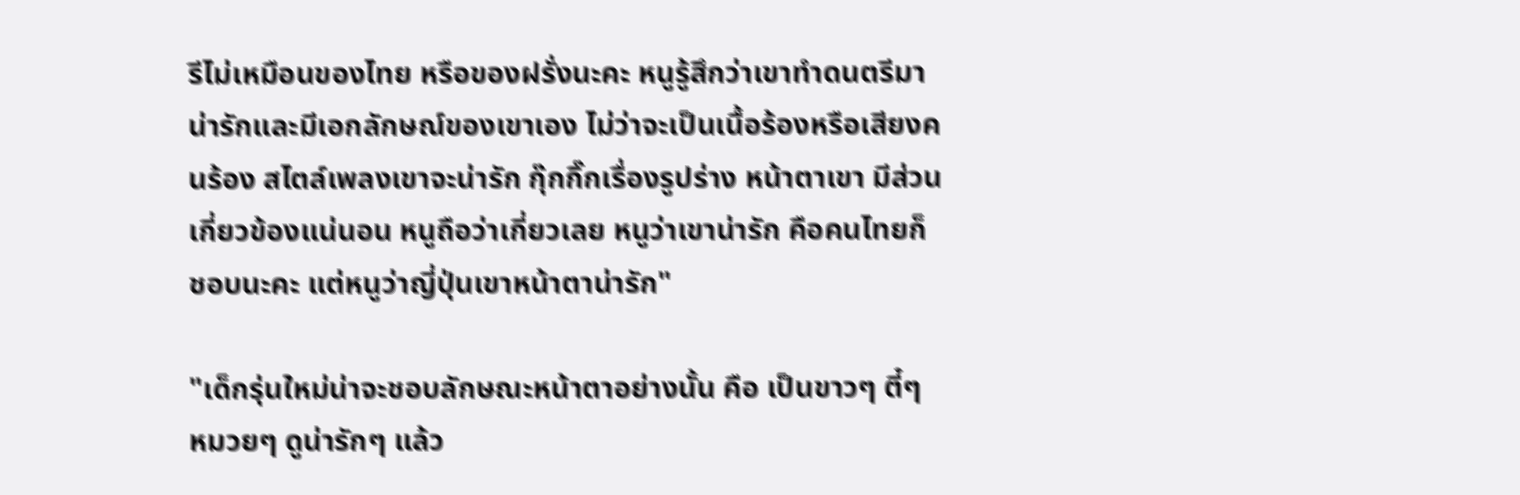รีไม่เหมือนของไทย หรือของฝรั่งนะคะ หนูรู้สึกว่าเขาทำดนตรีมาน่ารักและมีเอกลักษณ์ของเขาเอง ไม่ว่าจะเป็นเนื้อร้องหรือเสียงคนร้อง สไตล์เพลงเขาจะน่ารัก กุ๊กกิ๊กเรื่องรูปร่าง หน้าตาเขา มีส่วนเกี่ยวข้องแน่นอน หนูถือว่าเกี่ยวเลย หนูว่าเขาน่ารัก คือคนไทยก็ชอบนะคะ แต่หนูว่าญี่ปุ่นเขาหน้าตาน่ารัก"

"เด็กรุ่นใหม่น่าจะชอบลักษณะหน้าตาอย่างนั้น คือ เป็นขาวๆ ตี๋ๆ หมวยๆ ดูน่ารักๆ แล้ว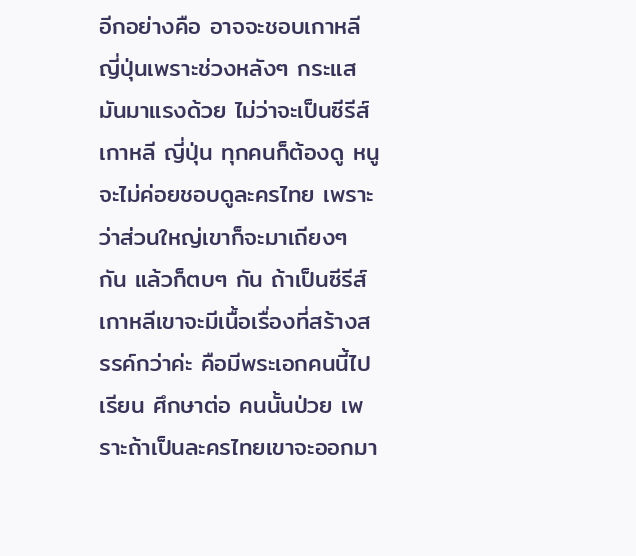อีกอย่างคือ อาจจะชอบเกาหลี ญี่ปุ่นเพราะช่วงหลังๆ กระแสมันมาแรงด้วย ไม่ว่าจะเป็นซีรีส์เกาหลี ญี่ปุ่น ทุกคนก็ต้องดู หนูจะไม่ค่อยชอบดูละครไทย เพราะว่าส่วนใหญ่เขาก็จะมาเถียงๆ กัน แล้วก็ตบๆ กัน ถ้าเป็นซีรีส์เกาหลีเขาจะมีเนื้อเรื่องที่สร้างสรรค์กว่าค่ะ คือมีพระเอกคนนี้ไปเรียน ศึกษาต่อ คนนั้นป่วย เพราะถ้าเป็นละครไทยเขาจะออกมา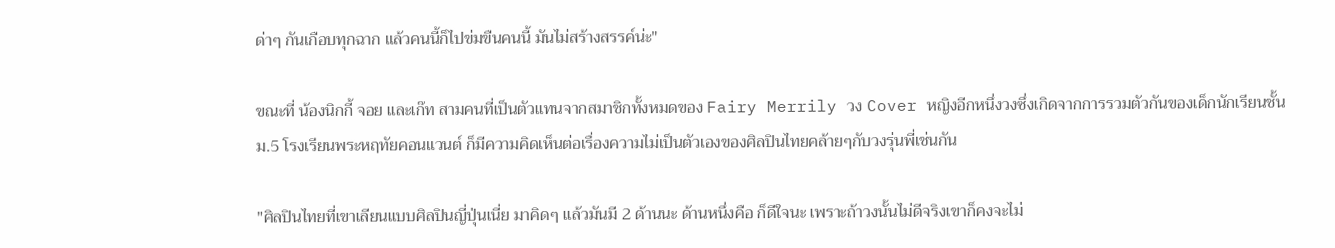ด่าๆ กันเกือบทุกฉาก แล้วคนนี้ก็ไปข่มขืนคนนี้ มันไม่สร้างสรรค์น่ะ"

ขณะที่ น้องนิกกี้ จอย และเก๊ท สามคนที่เป็นตัวแทนจากสมาชิกทั้งหมดของ Fairy Merrily วง Cover หญิงอีกหนึ่งวงซึ่งเกิดจากการรวมตัวกันของเด็กนักเรียนชั้น ม.5 โรงเรียนพระหฤทัยคอนแวนต์ ก็มีความคิดเห็นต่อเรื่องความไม่เป็นตัวเองของศิลปินไทยคล้ายๆกับวงรุ่นพี่เช่นกัน

"ศิลปินไทยที่เขาเลียนแบบศิลปินญี่ปุ่นเนี่ย มาคิดๆ แล้วมันมี 2 ด้านนะ ด้านหนึ่งคือ ก็ดีใจนะ เพราะถ้าวงนั้นไม่ดีจริงเขาก็คงจะไม่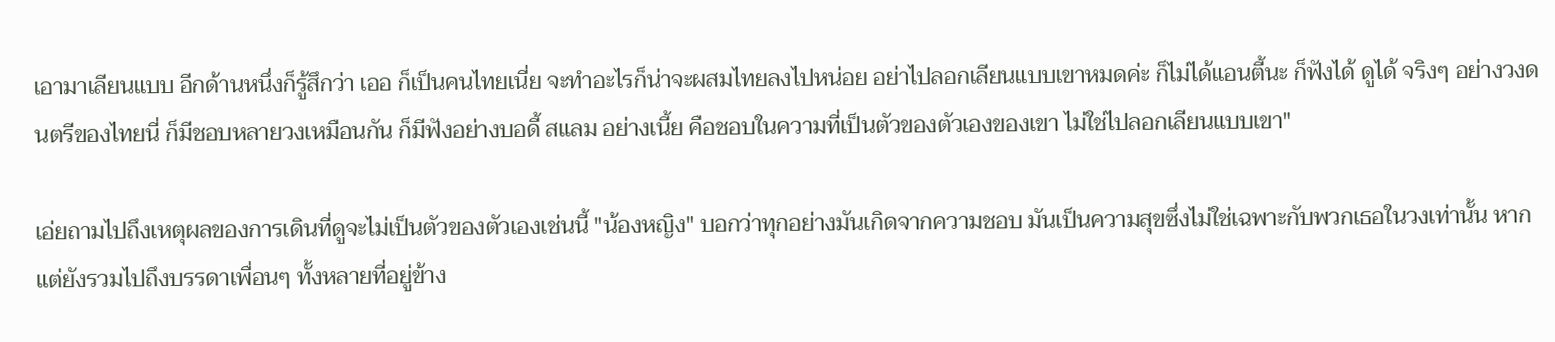เอามาเลียนแบบ อีกด้านหนึ่งก็รู้สึกว่า เออ ก็เป็นคนไทยเนี่ย จะทำอะไรก็น่าจะผสมไทยลงไปหน่อย อย่าไปลอกเลียนแบบเขาหมดค่ะ ก็ไม่ได้แอนตี้นะ ก็ฟังได้ ดูได้ จริงๆ อย่างวงดนตรีของไทยนี่ ก็มีชอบหลายวงเหมือนกัน ก็มีฟังอย่างบอดี้ สแลม อย่างเนี้ย คือชอบในความที่เป็นตัวของตัวเองของเขา ไม่ใช่ไปลอกเลียนแบบเขา"

เอ่ยถามไปถึงเหตุผลของการเดินที่ดูจะไม่เป็นตัวของตัวเองเช่นนี้ "น้องหญิง" บอกว่าทุกอย่างมันเกิดจากความชอบ มันเป็นความสุขซึ่งไม่ใช่เฉพาะกับพวกเธอในวงเท่านั้น หากแต่ยังรวมไปถึงบรรดาเพื่อนๆ ทั้งหลายที่อยู่ข้าง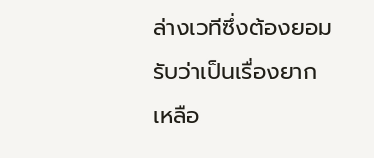ล่างเวทีซึ่งต้องยอมรับว่าเป็นเรื่องยากเหลือ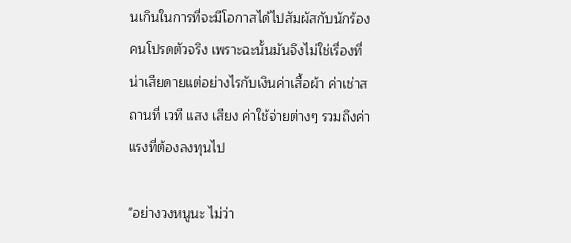นเกินในการที่จะมีโอกาสได้ไปสัมผัสกับนักร้องคนโปรดตัวจริง เพราะฉะนั้นมันจึงไม่ใช่เรื่องที่น่าเสียดายแต่อย่างไรกับเงินค่าเสื้อผ้า ค่าเช่าสถานที่ เวที แสง เสียง ค่าใช้จ่ายต่างๆ รวมถึงค่าแรงที่ต้องลงทุนไป

"อย่างวงหนูนะ ไม่ว่า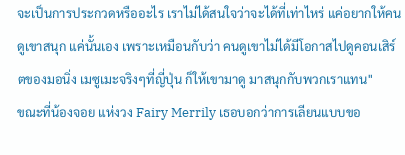จะเป็นการประกวดหรืออะไร เราไม่ได้สนใจว่าจะได้ที่เท่าไหร่ แค่อยากให้คนดูเขาสนุก แค่นั้นเอง เพราะเหมือนกับว่า คนดูเขาไม่ได้มีโอกาสไปดูคอนเสิร์ตของมอนิ่ง เมซูเมะจริงๆที่ญี่ปุ่น ก็ให้เขามาดู มาสนุกกับพวกเราแทน"
ขณะที่น้องจอย แห่งวง Fairy Merrily เธอบอกว่าการเลียนแบบขอ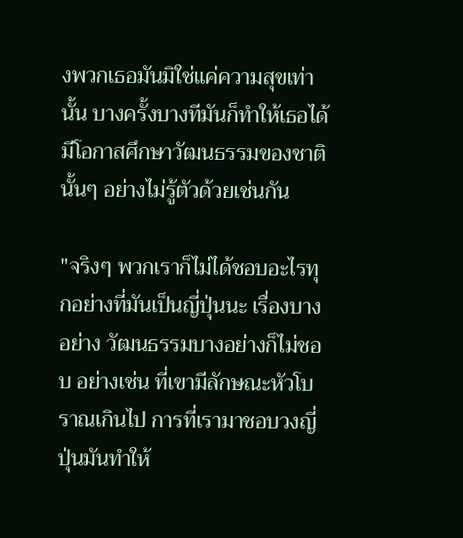งพวกเธอมันมิใช่แค่ความสุขเท่านั้น บางครั้งบางทีมันก็ทำให้เธอได้มีโอกาสศึกษาวัฒนธรรมของชาตินั้นๆ อย่างไม่รู้ตัวด้วยเช่นกัน

"จริงๆ พวกเราก็ไม่ได้ชอบอะไรทุกอย่างที่มันเป็นญี่ปุ่นนะ เรื่องบางอย่าง วัฒนธรรมบางอย่างก็ไม่ชอบ อย่างเช่น ที่เขามีลักษณะหัวโบราณเกินไป การที่เรามาชอบวงญี่ปุ่นมันทำให้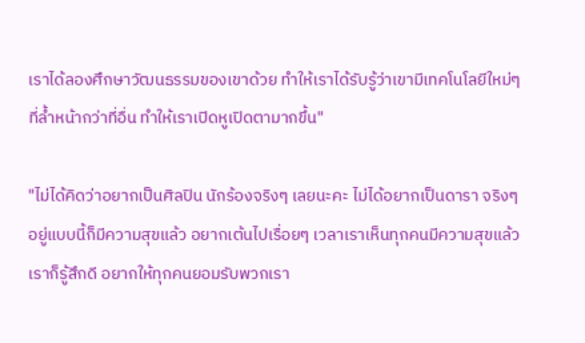เราได้ลองศึกษาวัฒนธรรมของเขาด้วย ทำให้เราได้รับรู้ว่าเขามีเทคโนโลยีใหม่ๆ ที่ล้ำหน้ากว่าที่อื่น ทำให้เราเปิดหูเปิดตามากขึ้น"

"ไม่ได้คิดว่าอยากเป็นศิลปิน นักร้องจริงๆ เลยนะคะ ไม่ได้อยากเป็นดารา จริงๆอยู่แบบนี้ก็มีความสุขแล้ว อยากเต้นไปเรื่อยๆ เวลาเราเห็นทุกคนมีความสุขแล้ว เราก็รู้สึกดี อยากให้ทุกคนยอมรับพวกเรา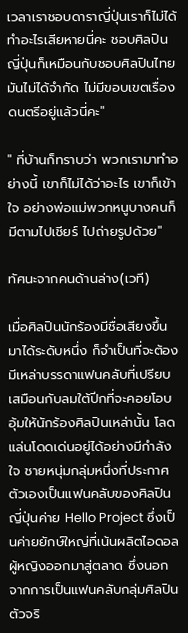เวลาเราชอบดาราญี่ปุ่นเราก็ไม่ได้ทำอะไรเสียหายนี่คะ ชอบศิลปินญี่ปุ่นก็เหมือนกับชอบศิลปินไทย มันไม่ได้จำกัด ไม่มีขอบเขตเรื่องดนตรีอยู่แล้วนี่คะ"

" ที่บ้านก็ทราบว่า พวกเรามาทำอย่างนี้ เขาก็ไม่ได้ว่าอะไร เขาก็เข้าใจ อย่างพ่อแม่พวกหนูบางคนก็มีตามไปเชียร์ ไปถ่ายรูปด้วย"

ทัศนะจากคนด้านล่าง(เวที)

เมื่อศิลปินนักร้องมีชื่อเสียงขึ้นมาได้ระดับหนึ่ง ก็จำเป็นที่จะต้องมีเหล่าบรรดาแฟนคลับที่เปรียบเสมือนกับลมใต้ปีกที่จะคอยโอบอุ้มให้นักร้องศิลปินเหล่านั้น โลดแล่นโดดเด่นอยู่ได้อย่างมีกำลังใจ ชายหนุ่มกลุ่มหนึ่งที่ประกาศตัวเองเป็นแฟนคลับของศิลปินญี่ปุ่นค่าย Hello Project ซึ่งเป็นค่ายยักษ์ใหญ่ที่เน้นผลิตไอดอลผู้หญิงออกมาสู่ตลาด ซึ่งนอกจากการเป็นแฟนคลับกลุ่มศิลปินตัวจริ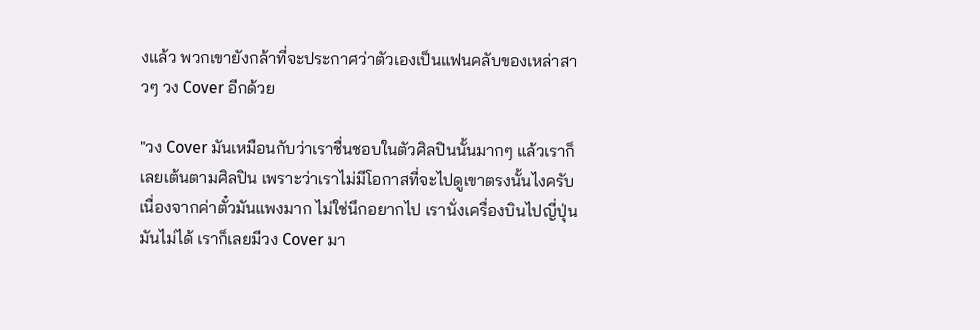งแล้ว พวกเขายังกล้าที่จะประกาศว่าตัวเองเป็นแฟนคลับของเหล่าสาวๆ วง Cover อีกด้วย

"วง Cover มันเหมือนกับว่าเราชื่นชอบในตัวศิลปินนั้นมากๆ แล้วเราก็เลยเต้นตามศิลปิน เพราะว่าเราไม่มีโอกาสที่จะไปดูเขาตรงนั้นไงครับ เนื่องจากค่าตั๋วมันแพงมาก ไม่ใช่นึกอยากไป เรานั่งเครื่องบินไปญี่ปุ่นมันไม่ได้ เราก็เลยมีวง Cover มา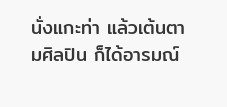นั่งแกะท่า แล้วเต้นตามศิลปิน ก็ได้อารมณ์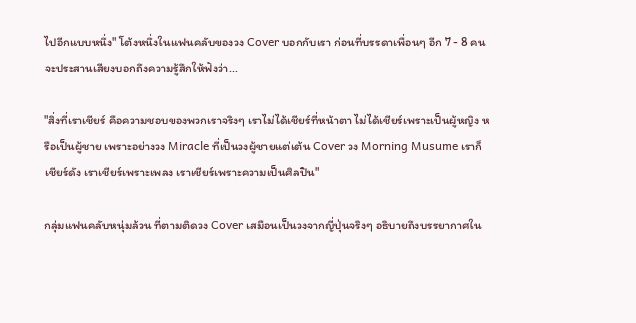ไปอีกแบบหนึ่ง" โต้งหนึ่งในแฟนคลับของวง Cover บอกกับเรา ก่อนที่บรรดาเพื่อนๆ อีก 7 - 8 คน จะประสานเสียงบอกถึงความรู้สึกให้ฟังว่า...

"สิ่งที่เราเชียร์ คือความชอบของพวกเราจริงๆ เราไม่ได้เชียร์ที่หน้าตา ไม่ได้เชียร์เพราะเป็นผู้หญิง หรือเป็นผู้ชาย เพราะอย่างวง Miracle ที่เป็นวงผู้ชายแต่เต้น Cover วง Morning Musume เราก็เชียร์ดัง เราเชียร์เพราะเพลง เราเชียร์เพราะความเป็นศิลปิน"

กลุ่มแฟนคลับหนุ่มล้วน ที่ตามติดวง Cover เสมือนเป็นวงจากญี่ปุ่นจริงๆ อธิบายถึงบรรยากาศใน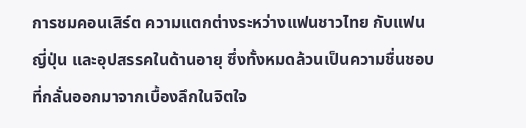การชมคอนเสิร์ต ความแตกต่างระหว่างแฟนชาวไทย กับแฟนญี่ปุ่น และอุปสรรคในด้านอายุ ซึ่งทั้งหมดล้วนเป็นความชื่นชอบที่กลั่นออกมาจากเบื้องลึกในจิตใจ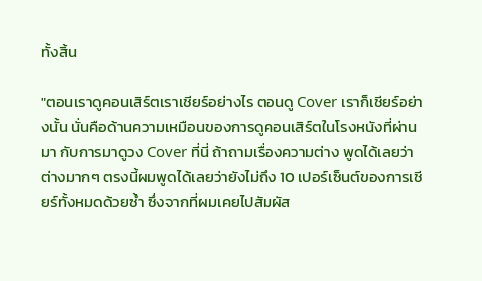ทั้งสิ้น

"ตอนเราดูคอนเสิร์ตเราเชียร์อย่างไร ตอนดู Cover เราก็เชียร์อย่างนั้น นั่นคือด้านความเหมือนของการดูคอนเสิร์ตในโรงหนังที่ผ่านมา กับการมาดูวง Cover ที่นี่ ถ้าถามเรื่องความต่าง พูดได้เลยว่าต่างมากๆ ตรงนี้ผมพูดได้เลยว่ายังไม่ถึง 10 เปอร์เซ็นต์ของการเชียร์ทั้งหมดด้วยซ้ำ ซึ่งจากที่ผมเคยไปสัมผัส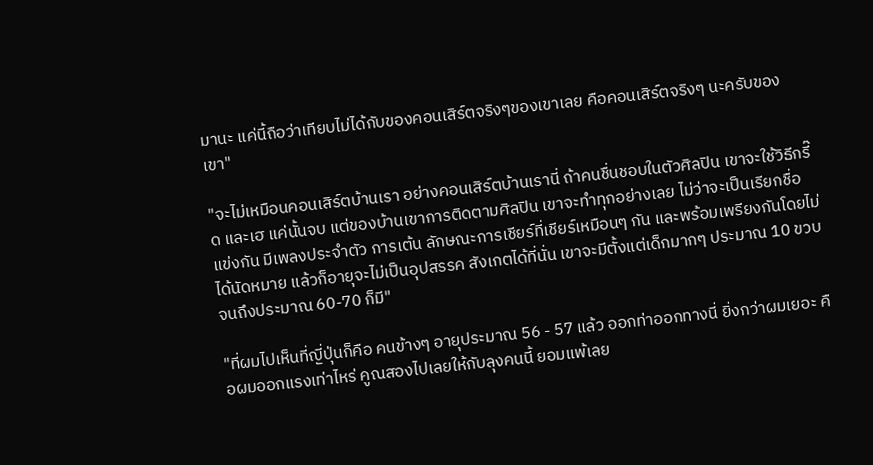มานะ แค่นี้ถือว่าเทียบไม่ได้กับของคอนเสิร์ตจริงๆของเขาเลย คือคอนเสิร์ตจริงๆ นะครับของเขา"

"จะไม่เหมือนคอนเสิร์ตบ้านเรา อย่างคอนเสิร์ตบ้านเรานี่ ถ้าคนชื่นชอบในตัวศิลปิน เขาจะใช้วิธีกรี๊ด และเฮ แค่นั้นจบ แต่ของบ้านเขาการติดตามศิลปิน เขาจะทำทุกอย่างเลย ไม่ว่าจะเป็นเรียกชื่อแข่งกัน มีเพลงประจำตัว การเต้น ลักษณะการเชียร์ที่เชียร์เหมือนๆ กัน และพร้อมเพรียงกันโดยไม่ได้นัดหมาย แล้วก็อายุจะไม่เป็นอุปสรรค สังเกตได้ที่นั่น เขาจะมีตั้งแต่เด็กมากๆ ประมาณ 10 ขวบจนถึงประมาณ 60-70 ก็มี"

"ที่ผมไปเห็นที่ญี่ปุ่นก็คือ คนข้างๆ อายุประมาณ 56 - 57 แล้ว ออกท่าออกทางนี่ ยิ่งกว่าผมเยอะ คือผมออกแรงเท่าไหร่ คูณสองไปเลยให้กับลุงคนนี้ ยอมแพ้เลย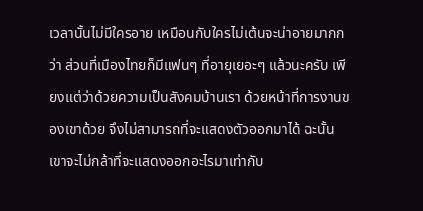เวลานั้นไม่มีใครอาย เหมือนกับใครไม่เต้นจะน่าอายมากกว่า ส่วนที่เมืองไทยก็มีแฟนๆ ที่อายุเยอะๆ แล้วนะครับ เพียงแต่ว่าด้วยความเป็นสังคมบ้านเรา ด้วยหน้าที่การงานของเขาด้วย จึงไม่สามารถที่จะแสดงตัวออกมาได้ ฉะนั้นเขาจะไม่กล้าที่จะแสดงออกอะไรมาเท่ากับ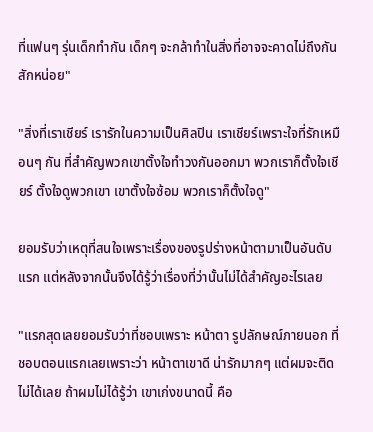ที่แฟนๆ รุ่นเด็กทำกัน เด็กๆ จะกล้าทำในสิ่งที่อาจจะคาดไม่ถึงกันสักหน่อย"

"สิ่งที่เราเชียร์ เรารักในความเป็นศิลปิน เราเชียร์เพราะใจที่รักเหมือนๆ กัน ที่สำคัญพวกเขาตั้งใจทำวงกันออกมา พวกเราก็ตั้งใจเชียร์ ตั้งใจดูพวกเขา เขาตั้งใจซ้อม พวกเราก็ตั้งใจดู"

ยอมรับว่าเหตุที่สนใจเพราะเรื่องของรูปร่างหน้าตามาเป็นอันดับแรก แต่หลังจากนั้นจึงได้รู้ว่าเรื่องที่ว่านั้นไม่ได้สำคัญอะไรเลย

"แรกสุดเลยยอมรับว่าที่ชอบเพราะ หน้าตา รูปลักษณ์ภายนอก ที่ชอบตอนแรกเลยเพราะว่า หน้าตาเขาดี น่ารักมากๆ แต่ผมจะติดไม่ได้เลย ถ้าผมไม่ได้รู้ว่า เขาเก่งขนาดนี้ คือ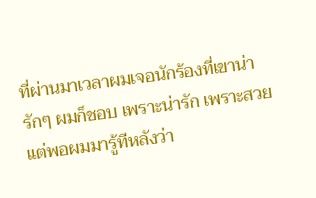ที่ผ่านมาเวลาผมเจอนักร้องที่เขาน่ารักๆ ผมก็ชอบ เพราะน่ารัก เพราะสวย แต่พอผมมารู้ทีหลังว่า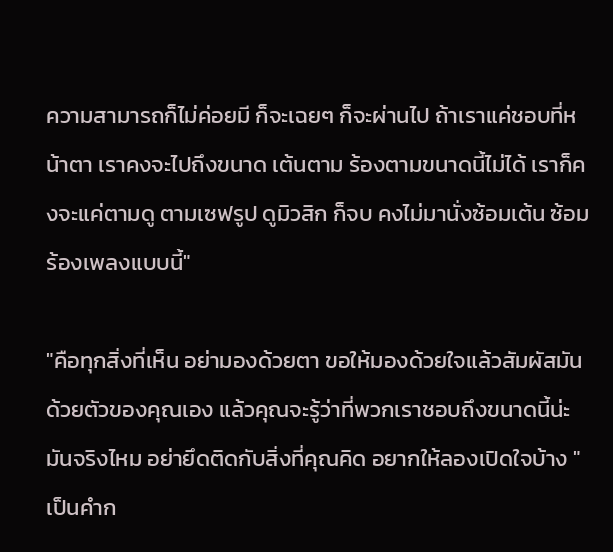ความสามารถก็ไม่ค่อยมี ก็จะเฉยๆ ก็จะผ่านไป ถ้าเราแค่ชอบที่หน้าตา เราคงจะไปถึงขนาด เต้นตาม ร้องตามขนาดนี้ไม่ได้ เราก็คงจะแค่ตามดู ตามเซฟรูป ดูมิวสิก ก็จบ คงไม่มานั่งซ้อมเต้น ซ้อมร้องเพลงแบบนี้"

"คือทุกสิ่งที่เห็น อย่ามองด้วยตา ขอให้มองด้วยใจแล้วสัมผัสมันด้วยตัวของคุณเอง แล้วคุณจะรู้ว่าที่พวกเราชอบถึงขนาดนี้น่ะ มันจริงไหม อย่ายึดติดกับสิ่งที่คุณคิด อยากให้ลองเปิดใจบ้าง " เป็นคำก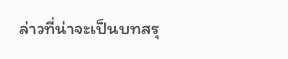ล่าวที่น่าจะเป็นบทสรุ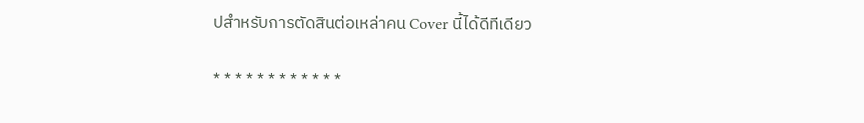ปสำหรับการตัดสินต่อเหล่าคน Cover นี้ได้ดีทีเดียว

* * * * * * * * * * * *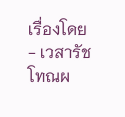เรื่องโดย - เวสารัช โทณผ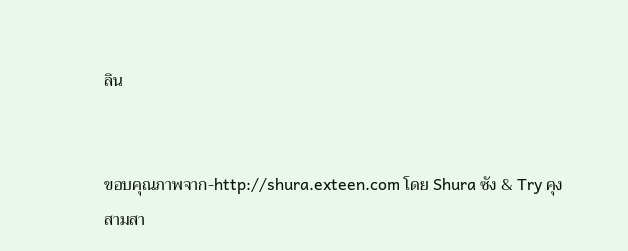ลิน


ขอบคุณภาพจาก-http://shura.exteen.com โดย Shura ซัง & Try คุง
สามสา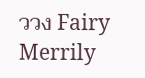ววง Fairy Merrily